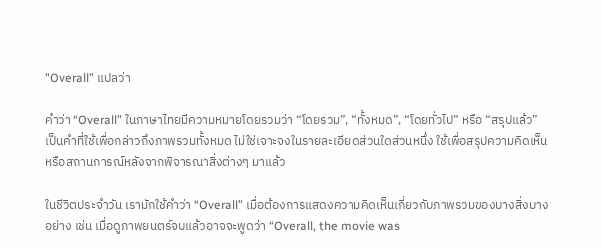"Overall” แปลว่า

คำว่า “Overall” ในภาษาไทยมีความหมายโดยรวมว่า “โดยรวม”, “ทั้งหมด”, “โดยทั่วไป” หรือ “สรุปแล้ว” เป็นคำที่ใช้เพื่อกล่าวถึงภาพรวมทั้งหมด ไม่ใช่เจาะจงในรายละเอียดส่วนใดส่วนหนึ่ง ใช้เพื่อสรุปความคิดเห็นหรือสถานการณ์หลังจากพิจารณาสิ่งต่างๆ มาแล้ว

ในชีวิตประจำวัน เรามักใช้คำว่า “Overall” เมื่อต้องการแสดงความคิดเห็นเกี่ยวกับภาพรวมของบางสิ่งบางอย่าง เช่น เมื่อดูภาพยนตร์จบแล้วอาจจะพูดว่า “Overall, the movie was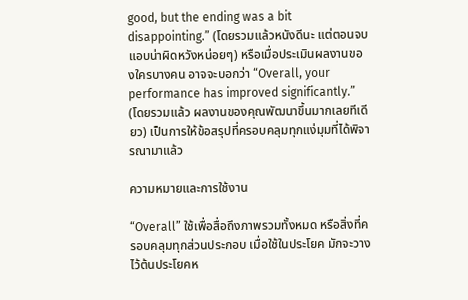good, but the ending was a bit disappointing.” (โดยรวมแล้วหนังดีนะ แต่ตอนจบแอบน่าผิดหวังหน่อยๆ) หรือเมื่อประเมินผลงานของใครบางคน อาจจะบอกว่า “Overall, your performance has improved significantly.” (โดยรวมแล้ว ผลงานของคุณพัฒนาขึ้นมากเลยทีเดียว) เป็นการให้ข้อสรุปที่ครอบคลุมทุกแง่มุมที่ได้พิจารณามาแล้ว

ความหมายและการใช้งาน

“Overall” ใช้เพื่อสื่อถึงภาพรวมทั้งหมด หรือสิ่งที่ครอบคลุมทุกส่วนประกอบ เมื่อใช้ในประโยค มักจะวางไว้ต้นประโยคห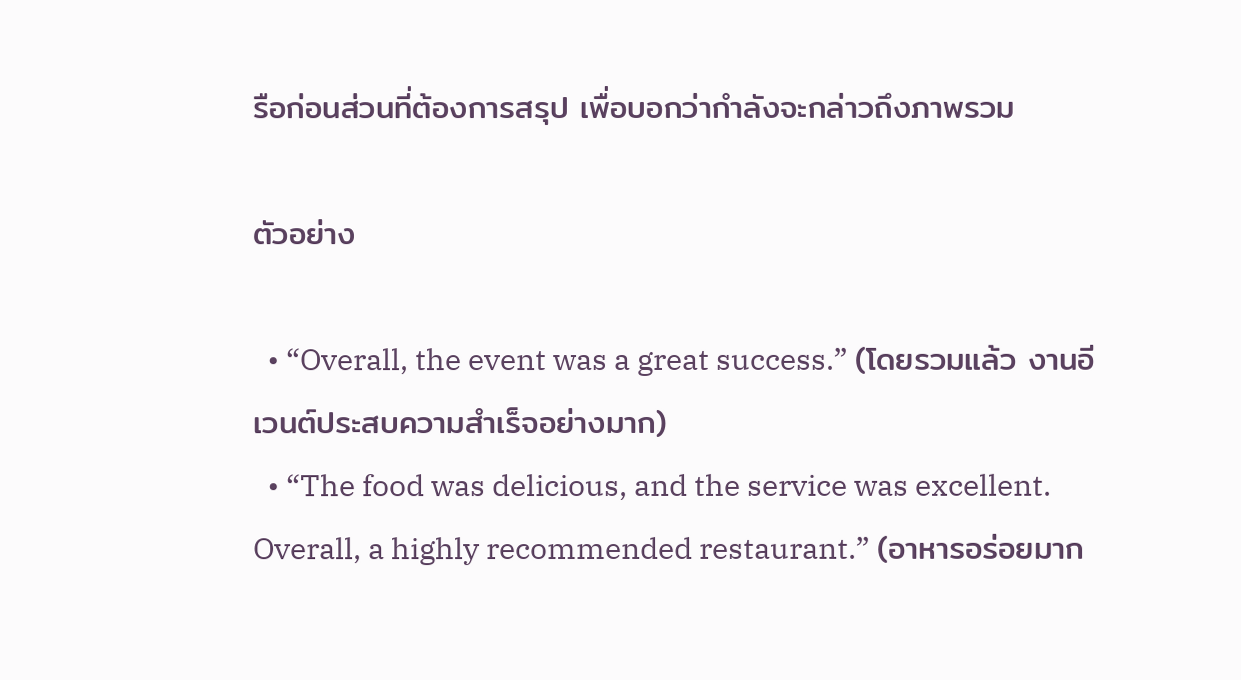รือก่อนส่วนที่ต้องการสรุป เพื่อบอกว่ากำลังจะกล่าวถึงภาพรวม

ตัวอย่าง

  • “Overall, the event was a great success.” (โดยรวมแล้ว งานอีเวนต์ประสบความสำเร็จอย่างมาก)
  • “The food was delicious, and the service was excellent. Overall, a highly recommended restaurant.” (อาหารอร่อยมาก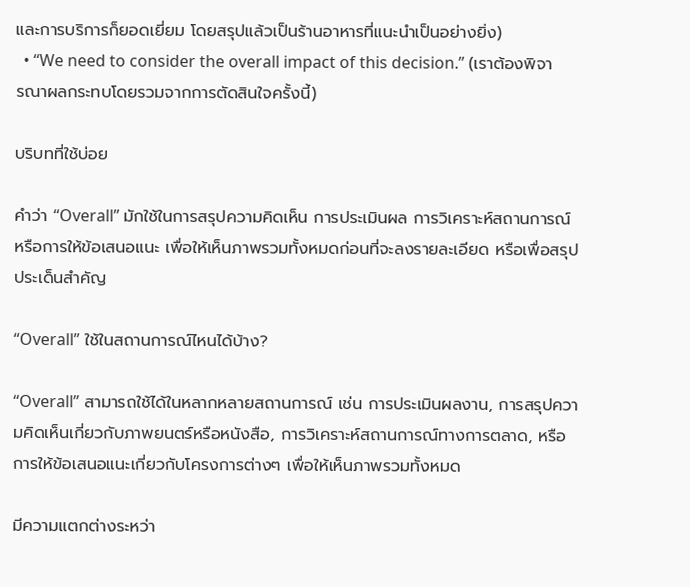และการบริการก็ยอดเยี่ยม โดยสรุปแล้วเป็นร้านอาหารที่แนะนำเป็นอย่างยิ่ง)
  • “We need to consider the overall impact of this decision.” (เราต้องพิจารณาผลกระทบโดยรวมจากการตัดสินใจครั้งนี้)

บริบทที่ใช้บ่อย

คำว่า “Overall” มักใช้ในการสรุปความคิดเห็น การประเมินผล การวิเคราะห์สถานการณ์ หรือการให้ข้อเสนอแนะ เพื่อให้เห็นภาพรวมทั้งหมดก่อนที่จะลงรายละเอียด หรือเพื่อสรุปประเด็นสำคัญ

“Overall” ใช้ในสถานการณ์ไหนได้บ้าง?

“Overall” สามารถใช้ได้ในหลากหลายสถานการณ์ เช่น การประเมินผลงาน, การสรุปความคิดเห็นเกี่ยวกับภาพยนตร์หรือหนังสือ, การวิเคราะห์สถานการณ์ทางการตลาด, หรือการให้ข้อเสนอแนะเกี่ยวกับโครงการต่างๆ เพื่อให้เห็นภาพรวมทั้งหมด

มีความแตกต่างระหว่า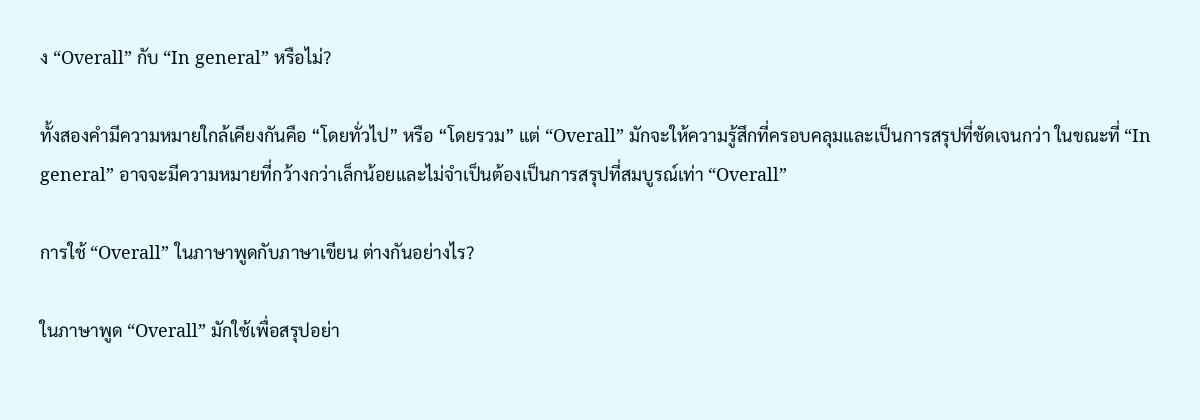ง “Overall” กับ “In general” หรือไม่?

ทั้งสองคำมีความหมายใกล้เคียงกันคือ “โดยทั่วไป” หรือ “โดยรวม” แต่ “Overall” มักจะให้ความรู้สึกที่ครอบคลุมและเป็นการสรุปที่ชัดเจนกว่า ในขณะที่ “In general” อาจจะมีความหมายที่กว้างกว่าเล็กน้อยและไม่จำเป็นต้องเป็นการสรุปที่สมบูรณ์เท่า “Overall”

การใช้ “Overall” ในภาษาพูดกับภาษาเขียน ต่างกันอย่างไร?

ในภาษาพูด “Overall” มักใช้เพื่อสรุปอย่า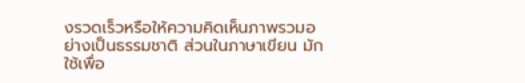งรวดเร็วหรือให้ความคิดเห็นภาพรวมอย่างเป็นธรรมชาติ ส่วนในภาษาเขียน มักใช้เพื่อ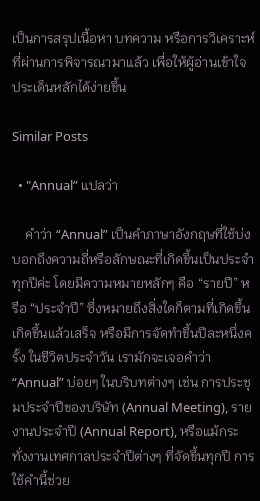เป็นการสรุปเนื้อหา บทความ หรือการวิเคราะห์ที่ผ่านการพิจารณามาแล้ว เพื่อให้ผู้อ่านเข้าใจประเด็นหลักได้ง่ายขึ้น

Similar Posts

  • "Annual” แปลว่า

    คำว่า “Annual” เป็นคำภาษาอังกฤษที่ใช้บ่งบอกถึงความถี่หรือลักษณะที่เกิดขึ้นเป็นประจำทุกปีค่ะ โดยมีความหมายหลักๆ คือ “รายปี” หรือ “ประจำปี” ซึ่งหมายถึงสิ่งใดก็ตามที่เกิดขึ้น เกิดขึ้นแล้วเสร็จ หรือมีการจัดทำขึ้นปีละหนึ่งครั้ง ในชีวิตประจำวัน เรามักจะเจอคำว่า “Annual” บ่อยๆ ในบริบทต่างๆ เช่น การประชุมประจำปีของบริษัท (Annual Meeting), รายงานประจำปี (Annual Report), หรือแม้กระทั่งงานเทศกาลประจำปีต่างๆ ที่จัดขึ้นทุกปี การใช้คำนี้ช่วย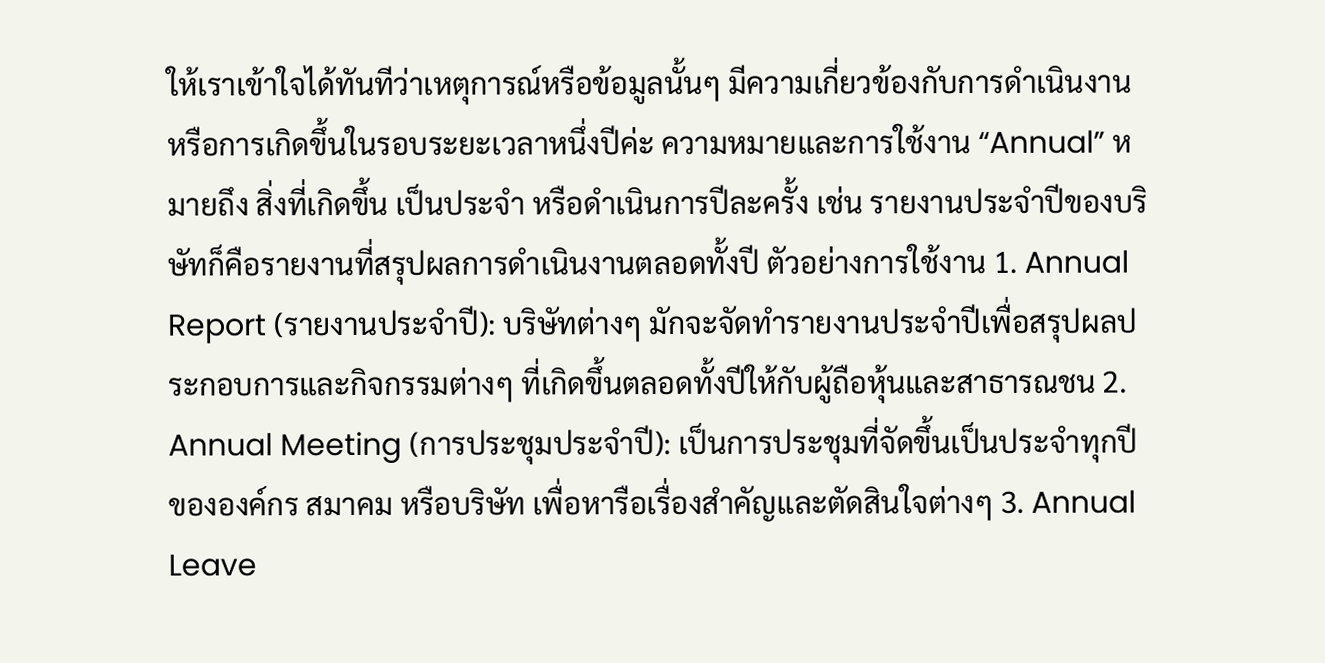ให้เราเข้าใจได้ทันทีว่าเหตุการณ์หรือข้อมูลนั้นๆ มีความเกี่ยวข้องกับการดำเนินงานหรือการเกิดขึ้นในรอบระยะเวลาหนึ่งปีค่ะ ความหมายและการใช้งาน “Annual” หมายถึง สิ่งที่เกิดขึ้น เป็นประจำ หรือดำเนินการปีละครั้ง เช่น รายงานประจำปีของบริษัทก็คือรายงานที่สรุปผลการดำเนินงานตลอดทั้งปี ตัวอย่างการใช้งาน 1. Annual Report (รายงานประจำปี): บริษัทต่างๆ มักจะจัดทำรายงานประจำปีเพื่อสรุปผลประกอบการและกิจกรรมต่างๆ ที่เกิดขึ้นตลอดทั้งปีให้กับผู้ถือหุ้นและสาธารณชน 2. Annual Meeting (การประชุมประจำปี): เป็นการประชุมที่จัดขึ้นเป็นประจำทุกปีขององค์กร สมาคม หรือบริษัท เพื่อหารือเรื่องสำคัญและตัดสินใจต่างๆ 3. Annual Leave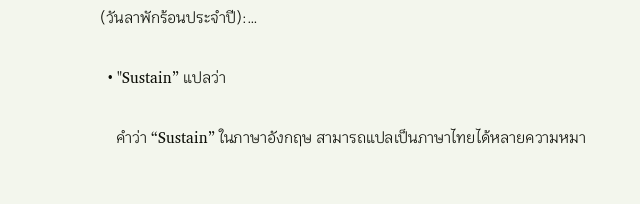(วันลาพักร้อนประจำปี):…

  • "Sustain” แปลว่า

    คำว่า “Sustain” ในภาษาอังกฤษ สามารถแปลเป็นภาษาไทยได้หลายความหมา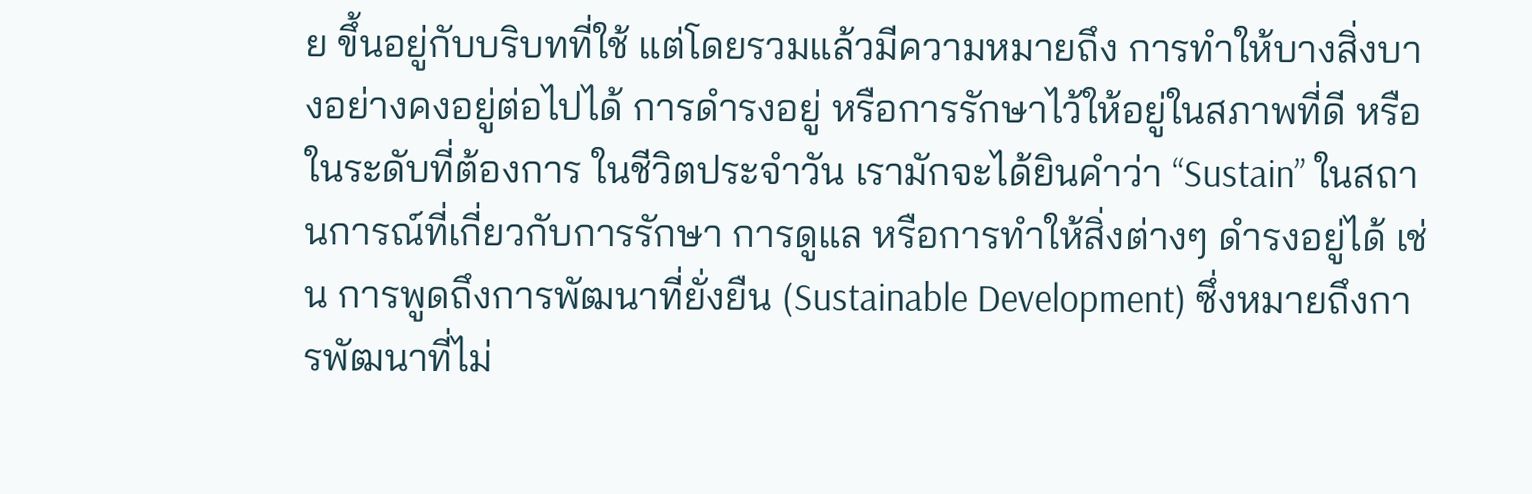ย ขึ้นอยู่กับบริบทที่ใช้ แต่โดยรวมแล้วมีความหมายถึง การทำให้บางสิ่งบางอย่างคงอยู่ต่อไปได้ การดำรงอยู่ หรือการรักษาไว้ให้อยู่ในสภาพที่ดี หรือในระดับที่ต้องการ ในชีวิตประจำวัน เรามักจะได้ยินคำว่า “Sustain” ในสถานการณ์ที่เกี่ยวกับการรักษา การดูแล หรือการทำให้สิ่งต่างๆ ดำรงอยู่ได้ เช่น การพูดถึงการพัฒนาที่ยั่งยืน (Sustainable Development) ซึ่งหมายถึงการพัฒนาที่ไม่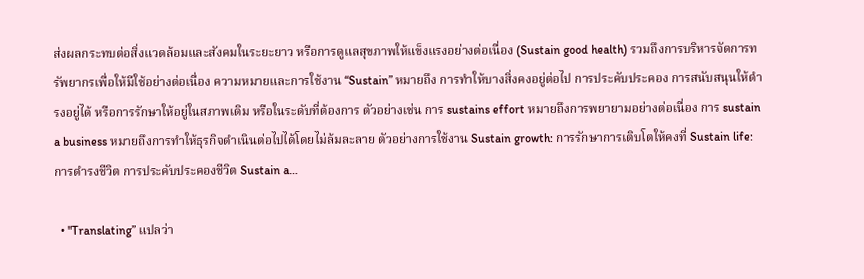ส่งผลกระทบต่อสิ่งแวดล้อมและสังคมในระยะยาว หรือการดูแลสุขภาพให้แข็งแรงอย่างต่อเนื่อง (Sustain good health) รวมถึงการบริหารจัดการทรัพยากรเพื่อให้มีใช้อย่างต่อเนื่อง ความหมายและการใช้งาน “Sustain” หมายถึง การทำให้บางสิ่งคงอยู่ต่อไป การประคับประคอง การสนับสนุนให้ดำรงอยู่ได้ หรือการรักษาให้อยู่ในสภาพเดิม หรือในระดับที่ต้องการ ตัวอย่างเช่น การ sustains effort หมายถึงการพยายามอย่างต่อเนื่อง การ sustain a business หมายถึงการทำให้ธุรกิจดำเนินต่อไปได้โดยไม่ล้มละลาย ตัวอย่างการใช้งาน Sustain growth: การรักษาการเติบโตให้คงที่ Sustain life: การดำรงชีวิต การประคับประคองชีวิต Sustain a…

  • "Translating” แปลว่า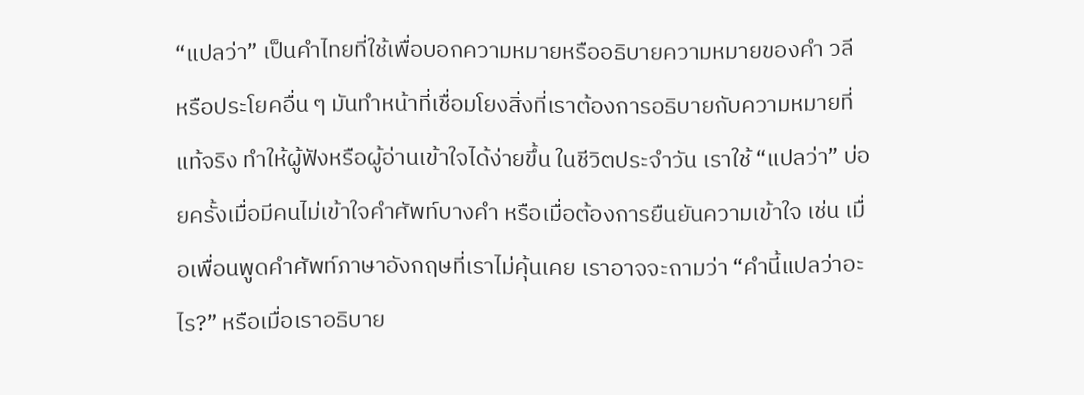“แปลว่า” เป็นคำไทยที่ใช้เพื่อบอกความหมายหรืออธิบายความหมายของคำ วลี หรือประโยคอื่น ๆ มันทำหน้าที่เชื่อมโยงสิ่งที่เราต้องการอธิบายกับความหมายที่แท้จริง ทำให้ผู้ฟังหรือผู้อ่านเข้าใจได้ง่ายขึ้น ในชีวิตประจำวัน เราใช้ “แปลว่า” บ่อยครั้งเมื่อมีคนไม่เข้าใจคำศัพท์บางคำ หรือเมื่อต้องการยืนยันความเข้าใจ เช่น เมื่อเพื่อนพูดคำศัพท์ภาษาอังกฤษที่เราไม่คุ้นเคย เราอาจจะถามว่า “คำนี้แปลว่าอะไร?” หรือเมื่อเราอธิบาย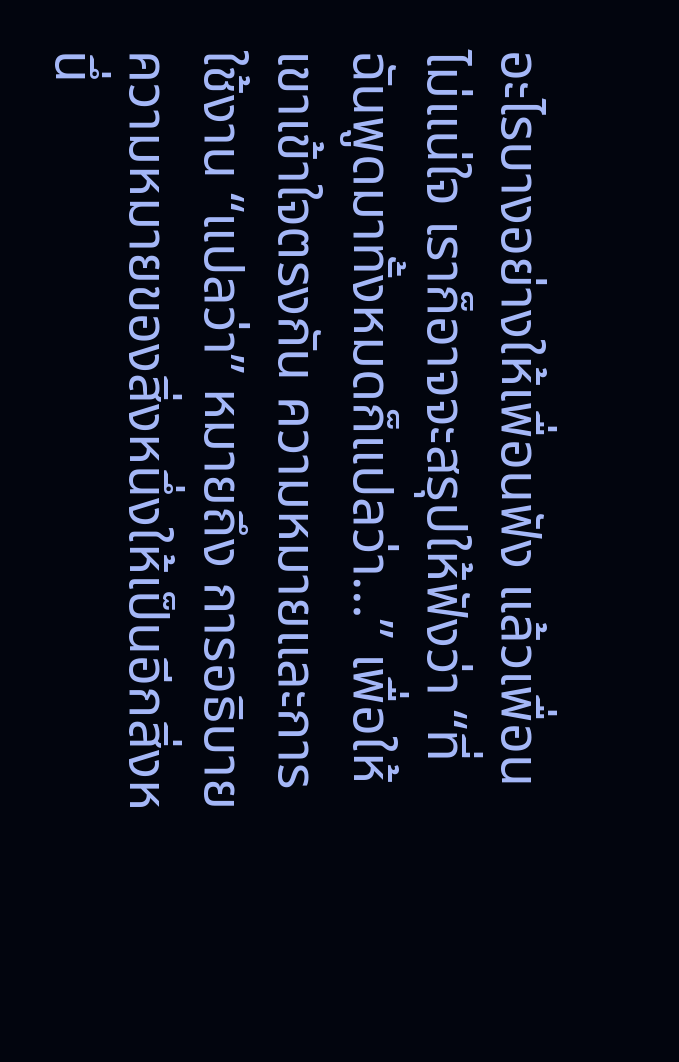อะไรบางอย่างให้เพื่อนฟัง แล้วเพื่อนไม่แน่ใจ เราก็อาจจะสรุปให้ฟังว่า “ที่ฉันพูดมาทั้งหมดก็แปลว่า…” เพื่อให้เขาเข้าใจตรงกัน ความหมายและการใช้งาน “แปลว่า” หมายถึง การอธิบายความหมายของสิ่งหนึ่งให้เป็นอีกสิ่งหนึ่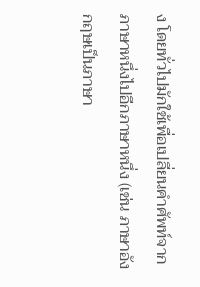ง โดยทั่วไปมักใช้เพื่อเปลี่ยนคำศัพท์จากภาษาหนึ่งไปอีกภาษาหนึ่ง (เช่น ภาษาอังกฤษเป็นภาษา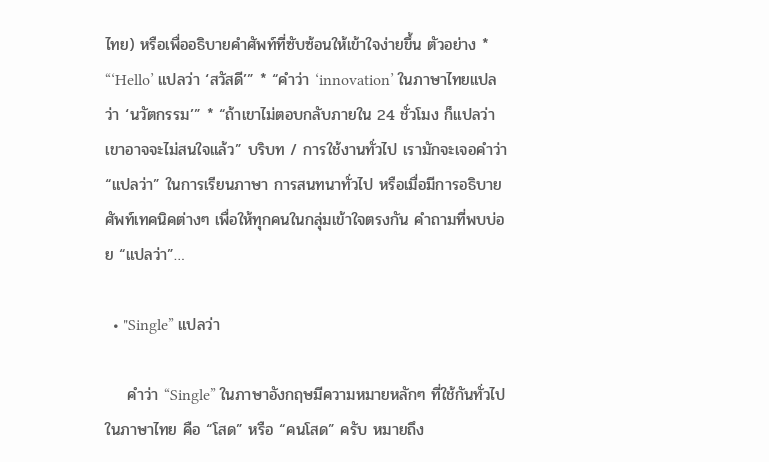ไทย) หรือเพื่ออธิบายคำศัพท์ที่ซับซ้อนให้เข้าใจง่ายขึ้น ตัวอย่าง * “‘Hello’ แปลว่า ‘สวัสดี’” * “คำว่า ‘innovation’ ในภาษาไทยแปลว่า ‘นวัตกรรม’” * “ถ้าเขาไม่ตอบกลับภายใน 24 ชั่วโมง ก็แปลว่าเขาอาจจะไม่สนใจแล้ว” บริบท / การใช้งานทั่วไป เรามักจะเจอคำว่า “แปลว่า” ในการเรียนภาษา การสนทนาทั่วไป หรือเมื่อมีการอธิบายศัพท์เทคนิคต่างๆ เพื่อให้ทุกคนในกลุ่มเข้าใจตรงกัน คำถามที่พบบ่อย “แปลว่า”…

  • "Single” แปลว่า

    คำว่า “Single” ในภาษาอังกฤษมีความหมายหลักๆ ที่ใช้กันทั่วไปในภาษาไทย คือ “โสด” หรือ “คนโสด” ครับ หมายถึง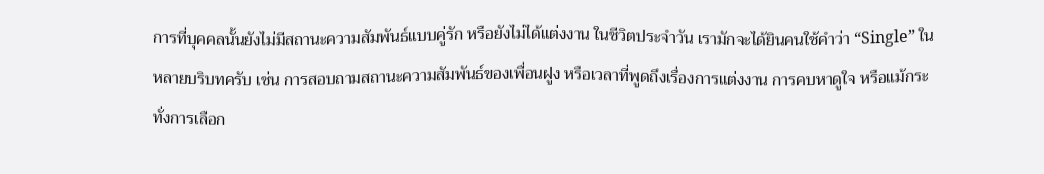การที่บุคคลนั้นยังไม่มีสถานะความสัมพันธ์แบบคู่รัก หรือยังไม่ได้แต่งงาน ในชีวิตประจำวัน เรามักจะได้ยินคนใช้คำว่า “Single” ในหลายบริบทครับ เช่น การสอบถามสถานะความสัมพันธ์ของเพื่อนฝูง หรือเวลาที่พูดถึงเรื่องการแต่งงาน การคบหาดูใจ หรือแม้กระทั่งการเลือก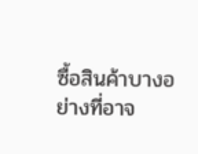ซื้อสินค้าบางอย่างที่อาจ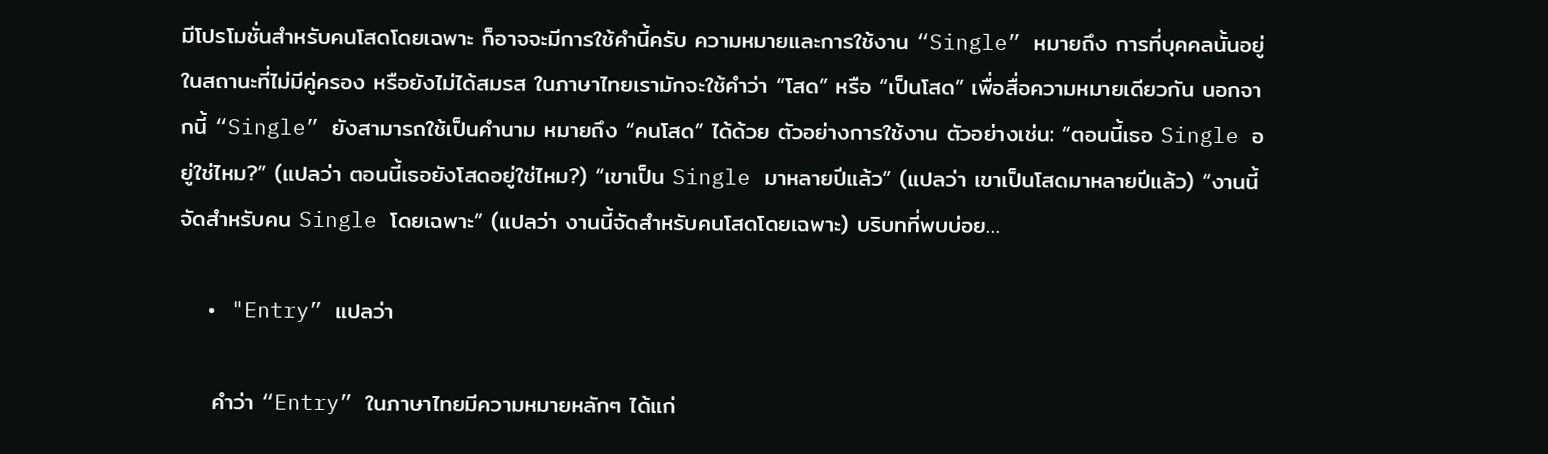มีโปรโมชั่นสำหรับคนโสดโดยเฉพาะ ก็อาจจะมีการใช้คำนี้ครับ ความหมายและการใช้งาน “Single” หมายถึง การที่บุคคลนั้นอยู่ในสถานะที่ไม่มีคู่ครอง หรือยังไม่ได้สมรส ในภาษาไทยเรามักจะใช้คำว่า “โสด” หรือ “เป็นโสด” เพื่อสื่อความหมายเดียวกัน นอกจากนี้ “Single” ยังสามารถใช้เป็นคำนาม หมายถึง “คนโสด” ได้ด้วย ตัวอย่างการใช้งาน ตัวอย่างเช่น: “ตอนนี้เธอ Single อยู่ใช่ไหม?” (แปลว่า ตอนนี้เธอยังโสดอยู่ใช่ไหม?) “เขาเป็น Single มาหลายปีแล้ว” (แปลว่า เขาเป็นโสดมาหลายปีแล้ว) “งานนี้จัดสำหรับคน Single โดยเฉพาะ” (แปลว่า งานนี้จัดสำหรับคนโสดโดยเฉพาะ) บริบทที่พบบ่อย…

  • "Entry” แปลว่า

    คำว่า “Entry” ในภาษาไทยมีความหมายหลักๆ ได้แก่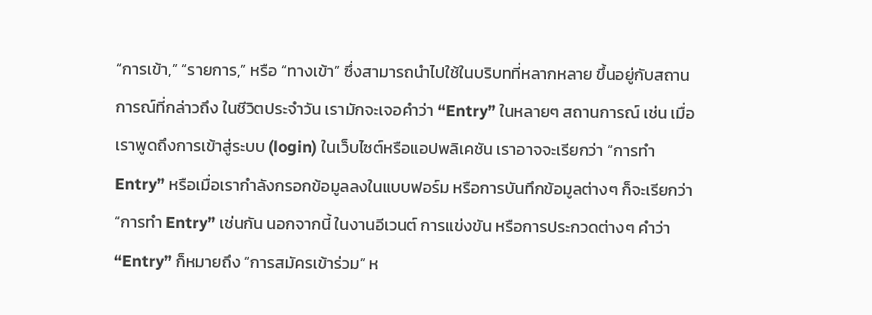“การเข้า,” “รายการ,” หรือ “ทางเข้า” ซึ่งสามารถนำไปใช้ในบริบทที่หลากหลาย ขึ้นอยู่กับสถานการณ์ที่กล่าวถึง ในชีวิตประจำวัน เรามักจะเจอคำว่า “Entry” ในหลายๆ สถานการณ์ เช่น เมื่อเราพูดถึงการเข้าสู่ระบบ (login) ในเว็บไซต์หรือแอปพลิเคชัน เราอาจจะเรียกว่า “การทำ Entry” หรือเมื่อเรากำลังกรอกข้อมูลลงในแบบฟอร์ม หรือการบันทึกข้อมูลต่างๆ ก็จะเรียกว่า “การทำ Entry” เช่นกัน นอกจากนี้ ในงานอีเวนต์ การแข่งขัน หรือการประกวดต่างๆ คำว่า “Entry” ก็หมายถึง “การสมัครเข้าร่วม” ห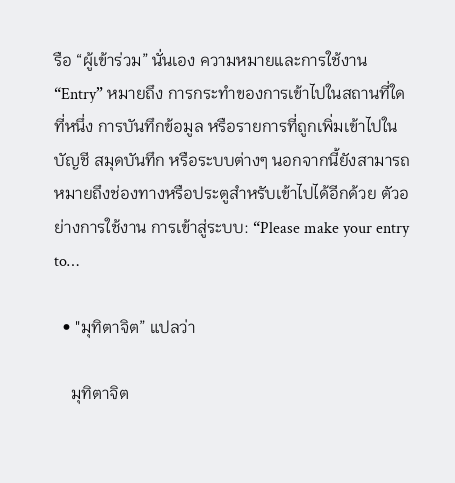รือ “ผู้เข้าร่วม” นั่นเอง ความหมายและการใช้งาน “Entry” หมายถึง การกระทำของการเข้าไปในสถานที่ใดที่หนึ่ง การบันทึกข้อมูล หรือรายการที่ถูกเพิ่มเข้าไปในบัญชี สมุดบันทึก หรือระบบต่างๆ นอกจากนี้ยังสามารถหมายถึงช่องทางหรือประตูสำหรับเข้าไปได้อีกด้วย ตัวอย่างการใช้งาน การเข้าสู่ระบบ: “Please make your entry to…

  • "มุทิตาจิต” แปลว่า

    มุทิตาจิต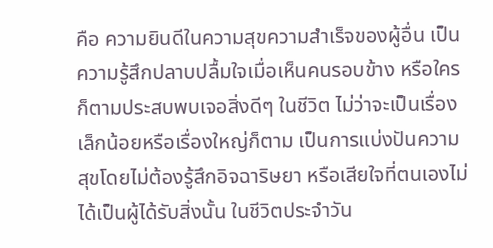คือ ความยินดีในความสุขความสำเร็จของผู้อื่น เป็นความรู้สึกปลาบปลื้มใจเมื่อเห็นคนรอบข้าง หรือใครก็ตามประสบพบเจอสิ่งดีๆ ในชีวิต ไม่ว่าจะเป็นเรื่องเล็กน้อยหรือเรื่องใหญ่ก็ตาม เป็นการแบ่งปันความสุขโดยไม่ต้องรู้สึกอิจฉาริษยา หรือเสียใจที่ตนเองไม่ได้เป็นผู้ได้รับสิ่งนั้น ในชีวิตประจำวัน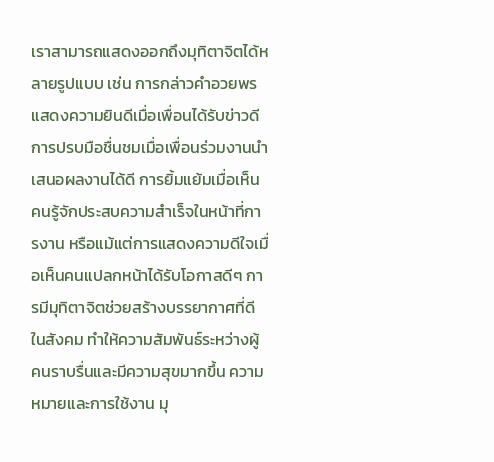เราสามารถแสดงออกถึงมุทิตาจิตได้หลายรูปแบบ เช่น การกล่าวคำอวยพรแสดงความยินดีเมื่อเพื่อนได้รับข่าวดี การปรบมือชื่นชมเมื่อเพื่อนร่วมงานนำเสนอผลงานได้ดี การยิ้มแย้มเมื่อเห็นคนรู้จักประสบความสำเร็จในหน้าที่การงาน หรือแม้แต่การแสดงความดีใจเมื่อเห็นคนแปลกหน้าได้รับโอกาสดีๆ การมีมุทิตาจิตช่วยสร้างบรรยากาศที่ดีในสังคม ทำให้ความสัมพันธ์ระหว่างผู้คนราบรื่นและมีความสุขมากขึ้น ความหมายและการใช้งาน มุ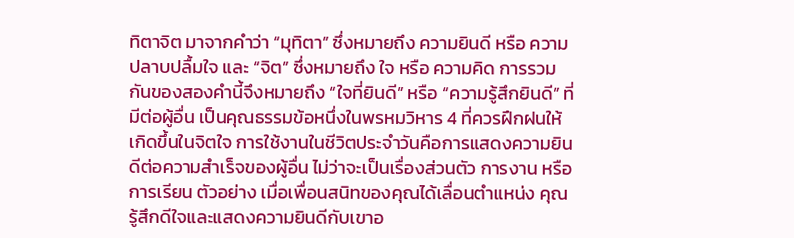ทิตาจิต มาจากคำว่า “มุทิตา” ซึ่งหมายถึง ความยินดี หรือ ความปลาบปลื้มใจ และ “จิต” ซึ่งหมายถึง ใจ หรือ ความคิด การรวมกันของสองคำนี้จึงหมายถึง “ใจที่ยินดี” หรือ “ความรู้สึกยินดี” ที่มีต่อผู้อื่น เป็นคุณธรรมข้อหนึ่งในพรหมวิหาร 4 ที่ควรฝึกฝนให้เกิดขึ้นในจิตใจ การใช้งานในชีวิตประจำวันคือการแสดงความยินดีต่อความสำเร็จของผู้อื่น ไม่ว่าจะเป็นเรื่องส่วนตัว การงาน หรือการเรียน ตัวอย่าง เมื่อเพื่อนสนิทของคุณได้เลื่อนตำแหน่ง คุณรู้สึกดีใจและแสดงความยินดีกับเขาอ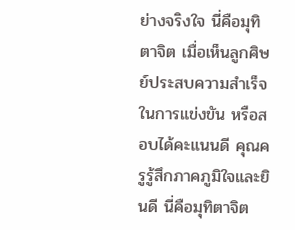ย่างจริงใจ นี่คือมุทิตาจิต เมื่อเห็นลูกศิษย์ประสบความสำเร็จในการแข่งขัน หรือสอบได้คะแนนดี คุณครูรู้สึกภาคภูมิใจและยินดี นี่คือมุทิตาจิต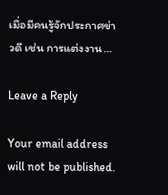เมื่อมีคนรู้จักประกาศข่าวดี เช่น การแต่งงาน…

Leave a Reply

Your email address will not be published.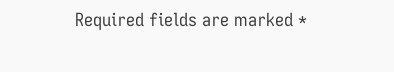Required fields are marked *